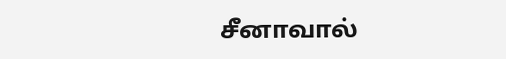சீனாவால்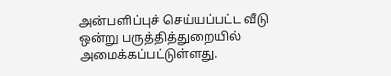அன்பளிப்புச் செய்யப்பட்ட வீடு ஒன்று பருத்தித்துறையில் அமைக்கப்பட்டுள்ளது.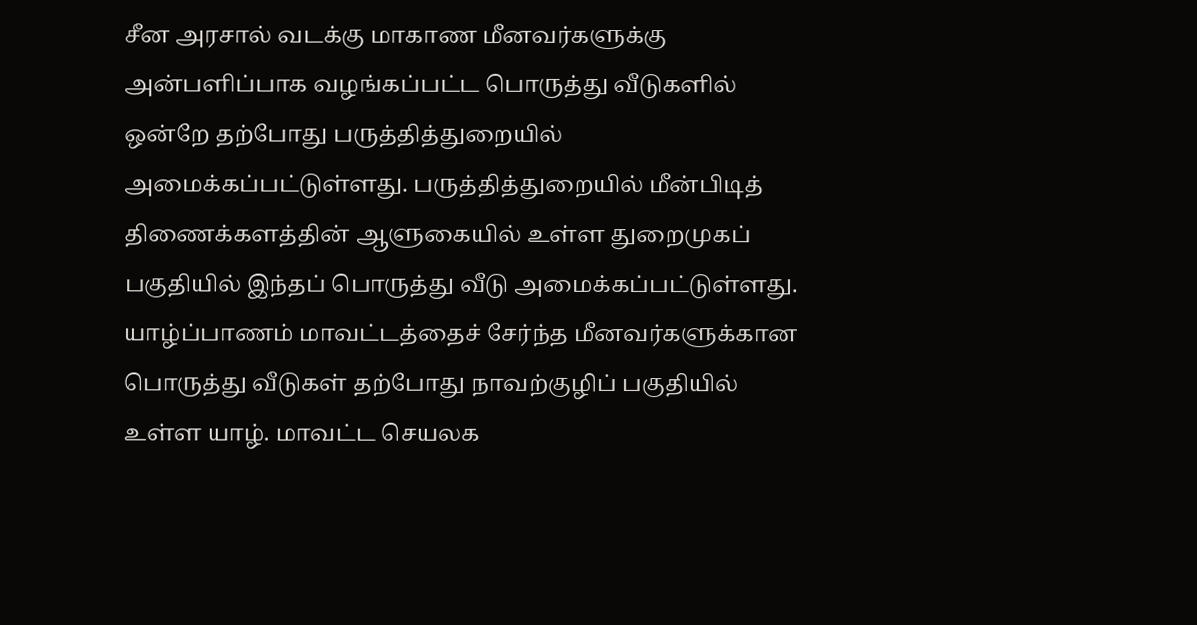சீன அரசால் வடக்கு மாகாண மீனவர்களுக்கு அன்பளிப்பாக வழங்கப்பட்ட பொருத்து வீடுகளில் ஒன்றே தற்போது பருத்தித்துறையில் அமைக்கப்பட்டுள்ளது. பருத்தித்துறையில் மீன்பிடித் திணைக்களத்தின் ஆளுகையில் உள்ள துறைமுகப் பகுதியில் இந்தப் பொருத்து வீடு அமைக்கப்பட்டுள்ளது. யாழ்ப்பாணம் மாவட்டத்தைச் சேர்ந்த மீனவர்களுக்கான பொருத்து வீடுகள் தற்போது நாவற்குழிப் பகுதியில் உள்ள யாழ். மாவட்ட செயலக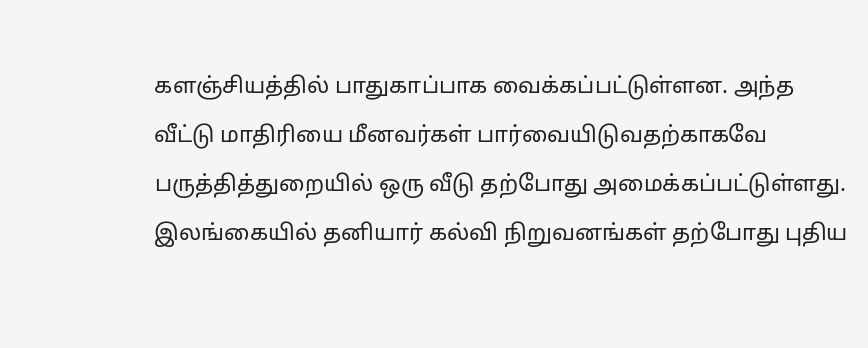களஞ்சியத்தில் பாதுகாப்பாக வைக்கப்பட்டுள்ளன. அந்த வீட்டு மாதிரியை மீனவர்கள் பார்வையிடுவதற்காகவே பருத்தித்துறையில் ஒரு வீடு தற்போது அமைக்கப்பட்டுள்ளது.
இலங்கையில் தனியார் கல்வி நிறுவனங்கள் தற்போது புதிய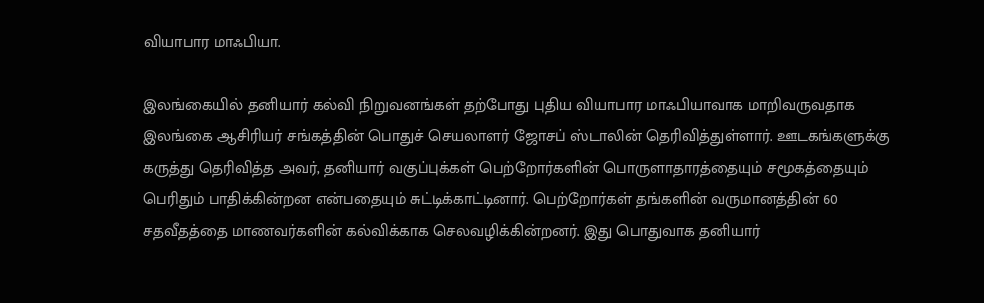வியாபார மாஃபியா.

இலங்கையில் தனியார் கல்வி நிறுவனங்கள் தற்போது புதிய வியாபார மாஃபியாவாக மாறிவருவதாக இலங்கை ஆசிரியர் சங்கத்தின் பொதுச் செயலாளர் ஜோசப் ஸ்டாலின் தெரிவித்துள்ளார். ஊடகங்களுக்கு கருத்து தெரிவித்த அவர், தனியார் வகுப்புக்கள் பெற்றோர்களின் பொருளாதாரத்தையும் சமூகத்தையும் பெரிதும் பாதிக்கின்றன என்பதையும் சுட்டிக்காட்டினார். பெற்றோர்கள் தங்களின் வருமானத்தின் 60 சதவீதத்தை மாணவர்களின் கல்விக்காக செலவழிக்கின்றனர். இது பொதுவாக தனியார்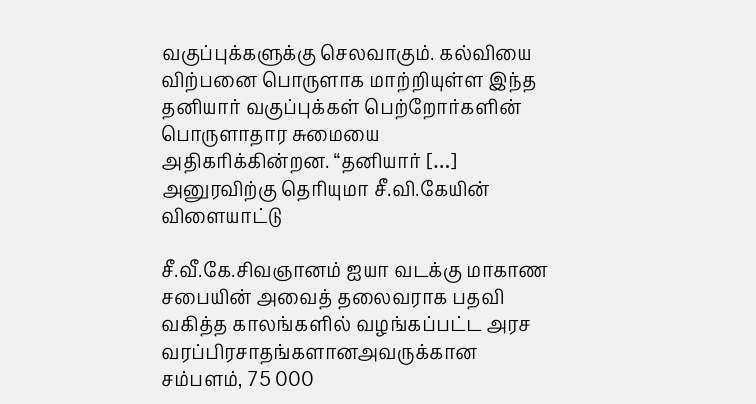வகுப்புக்களுக்கு செலவாகும். கல்வியை விற்பனை பொருளாக மாற்றியுள்ள இந்த தனியார் வகுப்புக்கள் பெற்றோர்களின் பொருளாதார சுமையை அதிகரிக்கின்றன. “தனியார் […]
அனுரவிற்கு தெரியுமா சீ.வி.கேயின் விளையாட்டு

சீ.வீ.கே.சிவஞானம் ஐயா வடக்கு மாகாண சபையின் அவைத் தலைவராக பதவி வகித்த காலங்களில் வழங்கப்பட்ட அரச வரப்பிரசாதங்களானஅவருக்கான சம்பளம், 75 000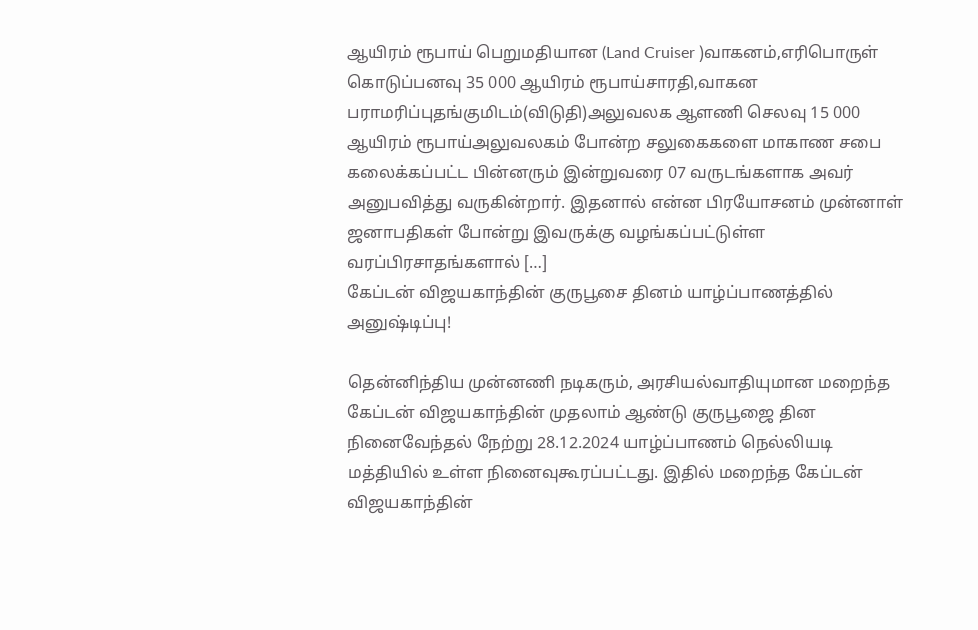ஆயிரம் ரூபாய் பெறுமதியான (Land Cruiser )வாகனம்,எரிபொருள் கொடுப்பனவு 35 000 ஆயிரம் ரூபாய்சாரதி,வாகன பராமரிப்புதங்குமிடம்(விடுதி)அலுவலக ஆளணி செலவு 15 000 ஆயிரம் ரூபாய்அலுவலகம் போன்ற சலுகைகளை மாகாண சபை கலைக்கப்பட்ட பின்னரும் இன்றுவரை 07 வருடங்களாக அவர் அனுபவித்து வருகின்றார். இதனால் என்ன பிரயோசனம் முன்னாள் ஜனாபதிகள் போன்று இவருக்கு வழங்கப்பட்டுள்ள வரப்பிரசாதங்களால் […]
கேப்டன் விஜயகாந்தின் குருபூசை தினம் யாழ்ப்பாணத்தில் அனுஷ்டிப்பு!

தென்னிந்திய முன்னணி நடிகரும், அரசியல்வாதியுமான மறைந்த கேப்டன் விஜயகாந்தின் முதலாம் ஆண்டு குருபூஜை தின நினைவேந்தல் நேற்று 28.12.2024 யாழ்ப்பாணம் நெல்லியடி மத்தியில் உள்ள நினைவுகூரப்பட்டது. இதில் மறைந்த கேப்டன் விஜயகாந்தின்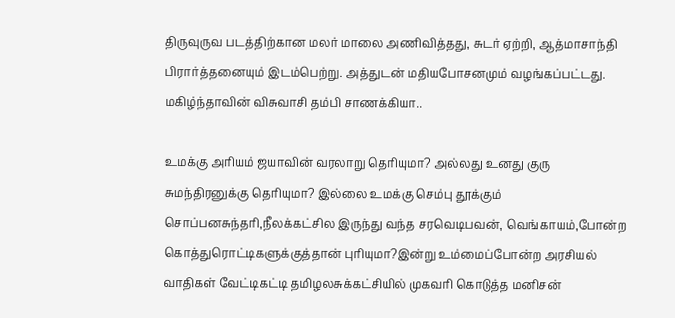திருவுருவ படத்திற்கான மலர் மாலை அணிவித்தது, சுடர் ஏற்றி, ஆத்மாசாந்தி பிரார்த்தனையும் இடம்பெற்று. அத்துடன் மதியபோசனமும் வழங்கப்பட்டது.
மகிழ்ந்தாவின் விசுவாசி தம்பி சாணக்கியா..

உமக்கு அரியம் ஜயாவின் வரலாறு தெரியுமா? அல்லது உனது குரு சுமந்திரனுக்கு தெரியுமா? இல்லை உமக்கு செம்பு தூக்கும் சொப்பனசுந்தரி,நீலக்கட்சில இருந்து வந்த சரவெடிபவன், வெங்காயம்,போன்ற கொத்துரொட்டிகளுக்குத்தான் புரியுமா?இன்று உம்மைப்போன்ற அரசியல் வாதிகள் வேட்டிகட்டி தமிழலசுக்கட்சியில் முகவரி கொடுத்த மனிசன்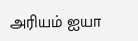அரியம் ஐயா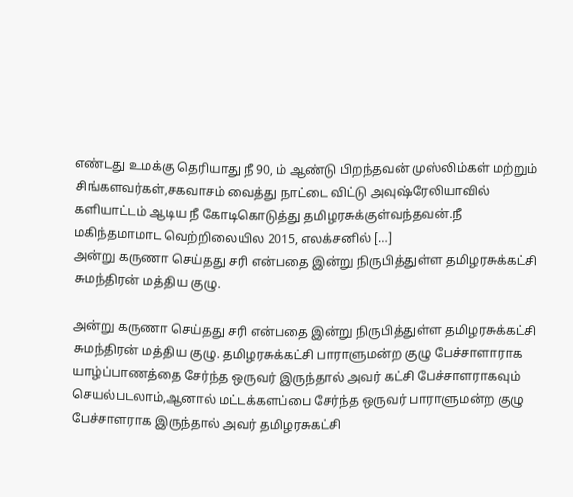எண்டது உமக்கு தெரியாது நீ 90, ம் ஆண்டு பிறந்தவன் முஸ்லிம்கள் மற்றும் சிங்களவர்கள்,சகவாசம் வைத்து நாட்டை விட்டு அவுஷ்ரேலியாவில் களியாட்டம் ஆடிய நீ கோடிகொடுத்து தமிழரசுக்குள்வந்தவன்.நீ மகிந்தமாமாட வெற்றிலையில 2015, எலக்சனில் […]
அன்று கருணா செய்தது சரி என்பதை இன்று நிருபித்துள்ள தமிழரசுக்கட்சி சுமந்திரன் மத்திய குழு.

அன்று கருணா செய்தது சரி என்பதை இன்று நிருபித்துள்ள தமிழரசுக்கட்சி சுமந்திரன் மத்திய குழு. தமிழரசுக்கட்சி பாராளுமன்ற குழு பேச்சாளாராக யாழ்ப்பாணத்தை சேர்ந்த ஒருவர் இருந்தால் அவர் கட்சி பேச்சாளராகவும் செயல்படலாம்,ஆனால் மட்டக்களப்பை சேர்ந்த ஒருவர் பாராளுமன்ற குழு பேச்சாளராக இருந்தால் அவர் தமிழரசுகட்சி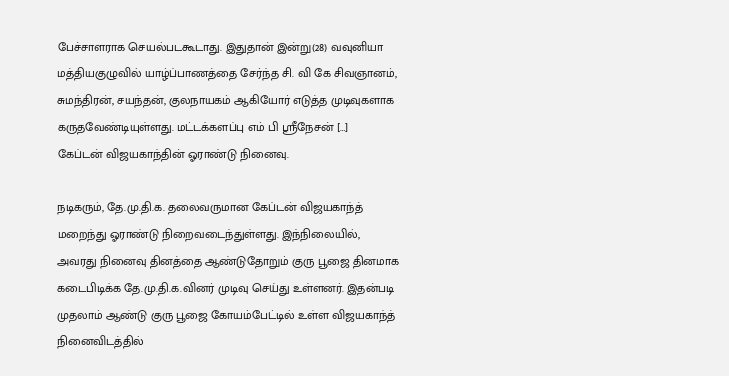பேச்சாளராக செயல்படகூடாது. இதுதான் இன்று(28) வவுனியா மத்தியகுழுவில் யாழ்ப்பாணத்தை சேர்ந்த சி. வி கே சிவஞானம், சுமந்திரன், சயந்தன், குலநாயகம் ஆகியோர் எடுத்த முடிவுகளாக கருதவேண்டியுள்ளது. மட்டக்களப்பு எம் பி ஶ்ரீநேசன் […]
கேப்டன் விஜயகாந்தின் ஓராண்டு நினைவு.

நடிகரும், தே.மு.தி.க. தலைவருமான கேப்டன் விஜயகாந்த் மறைந்து ஓராண்டு நிறைவடைந்துள்ளது. இந்நிலையில், அவரது நினைவு தினத்தை ஆண்டுதோறும் குரு பூஜை தினமாக கடைபிடிக்க தே.மு.தி.க.வினர் முடிவு செய்து உள்ளனர். இதன்படி முதலாம் ஆண்டு குரு பூஜை கோயம்பேட்டில் உள்ள விஜயகாந்த் நினைவிடத்தில்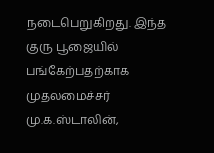நடைபெறுகிறது. இந்த குரு பூஜையில் பங்கேற்பதற்காக முதலமைச்சர் மு.க.ஸ்டாலின்,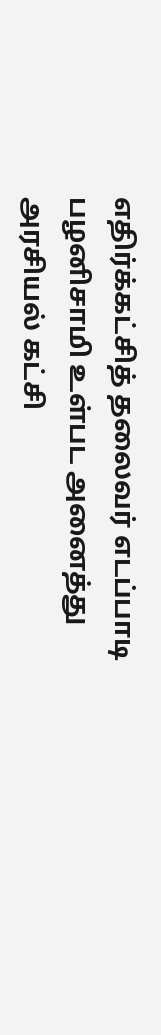எதிர்க்கட்சித் தலைவர் எடப்பாடி பழனிசாமி உள்பட அனைத்து அரசியல் கட்சி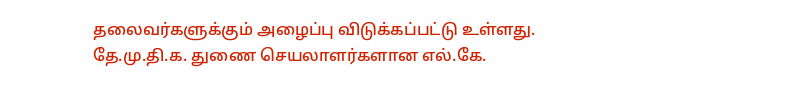தலைவர்களுக்கும் அழைப்பு விடுக்கப்பட்டு உள்ளது. தே.மு.தி.க. துணை செயலாளர்களான எல்.கே.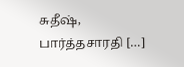சுதீஷ், பார்த்தசாரதி […]